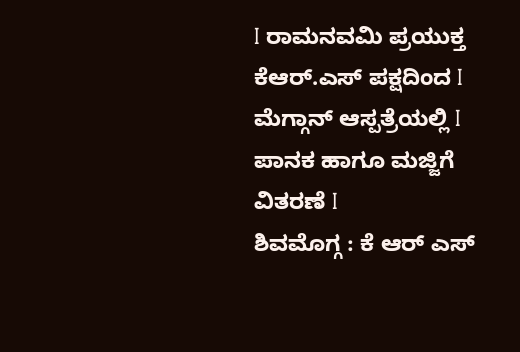I ರಾಮನವಮಿ ಪ್ರಯುಕ್ತ ಕೆಆರ್.ಎಸ್ ಪಕ್ಷದಿಂದ I ಮೆಗ್ಗಾನ್ ಆಸ್ಪತ್ರೆಯಲ್ಲಿ I ಪಾನಕ ಹಾಗೂ ಮಜ್ಜಿಗೆ ವಿತರಣೆ I
ಶಿವಮೊಗ್ಗ : ಕೆ ಆರ್ ಎಸ್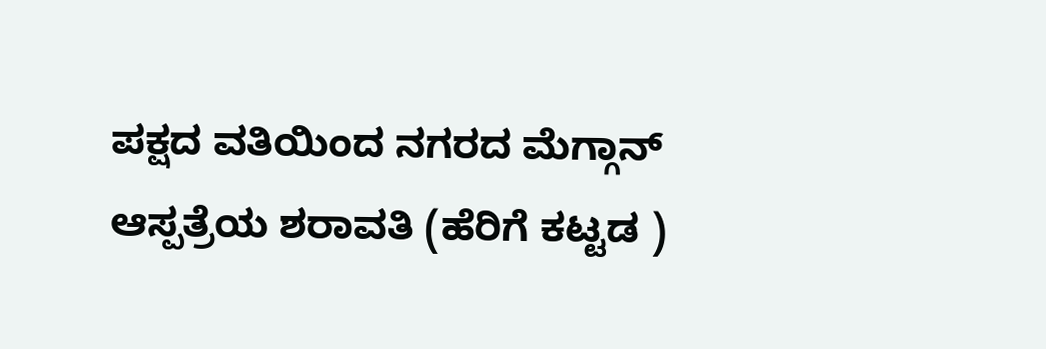ಪಕ್ಷದ ವತಿಯಿಂದ ನಗರದ ಮೆಗ್ಗಾನ್ ಆಸ್ಪತ್ರೆಯ ಶರಾವತಿ (ಹೆರಿಗೆ ಕಟ್ಟಡ )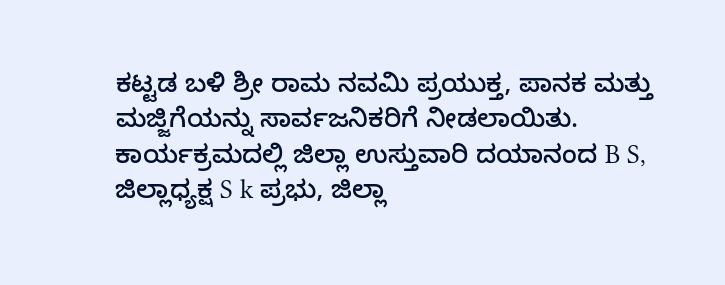ಕಟ್ಟಡ ಬಳಿ ಶ್ರೀ ರಾಮ ನವಮಿ ಪ್ರಯುಕ್ತ, ಪಾನಕ ಮತ್ತು ಮಜ್ಜಿಗೆಯನ್ನು ಸಾರ್ವಜನಿಕರಿಗೆ ನೀಡಲಾಯಿತು.
ಕಾರ್ಯಕ್ರಮದಲ್ಲಿ ಜಿಲ್ಲಾ ಉಸ್ತುವಾರಿ ದಯಾನಂದ B S, ಜಿಲ್ಲಾಧ್ಯಕ್ಷ S k ಪ್ರಭು, ಜಿಲ್ಲಾ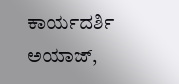ಕಾರ್ಯದರ್ಶಿ ಅಯಾಜ್,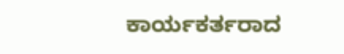ಕಾರ್ಯಕರ್ತರಾದ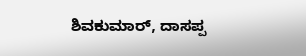ಶಿವಕುಮಾರ್, ದಾಸಪ್ಪ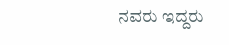ನವರು ಇದ್ದರು